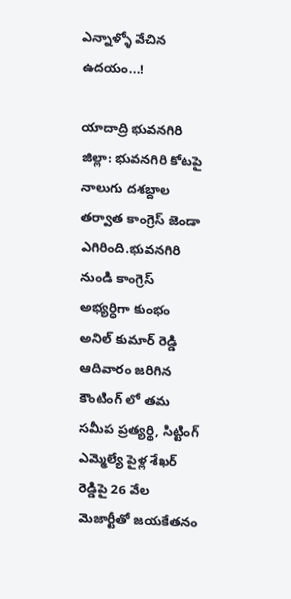ఎన్నాళ్ళో వేచిన ఉదయం...!

యాదాద్రి భువనగిరి జిల్లా: భువనగిరి కోటపై నాలుగు దశబ్దాల తర్వాత కాంగ్రెస్ జెండా ఎగిరింది.భువనగిరి నుండి కాంగ్రెస్ అభ్యర్ధిగా కుంభం అనిల్ కుమార్ రెడ్డి ఆదివారం జరిగిన కౌంటింగ్ లో తమ సమీప ప్రత్యర్థి, సిట్టింగ్ ఎమ్మెల్యే పైళ్ల శేఖర్ రెడ్డిపై 26 వేల మెజార్టీతో జయకేతనం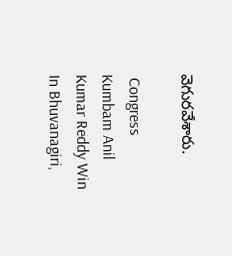వెగురవేశారు.

 Congress Kumbam Anil Kumar Reddy Win In Bhuvanagiri,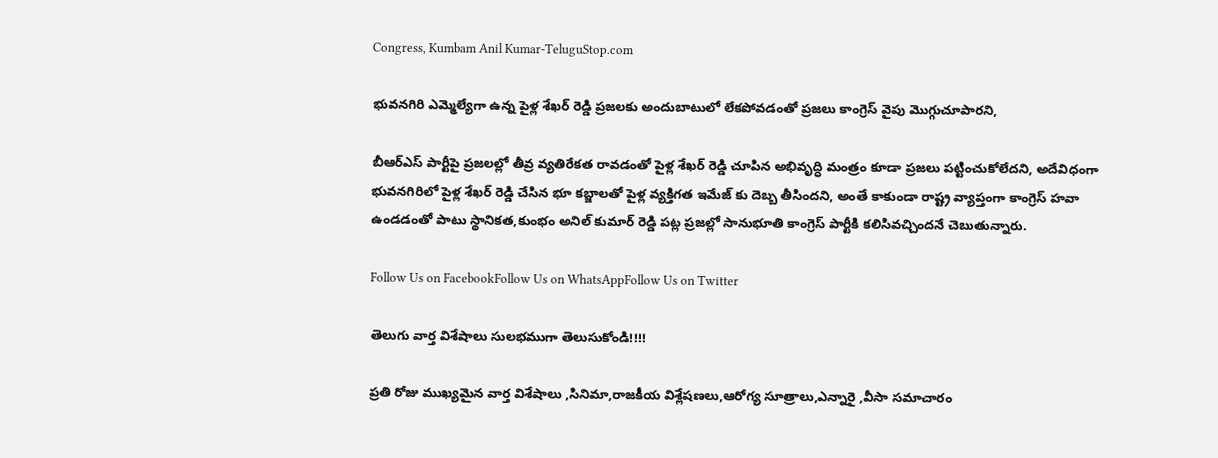Congress, Kumbam Anil Kumar-TeluguStop.com

భువనగిరి ఎమ్మెల్యేగా ఉన్న పైళ్ల శేఖర్ రెడ్డి ప్రజలకు అందుబాటులో లేకపోవడంతో ప్రజలు కాంగ్రెస్ వైపు మొగ్గుచూపారని,

బీఆర్ఎస్ పార్టీపై ప్రజలల్లో తీవ్ర వ్యతిరేకత రావడంతో పైళ్ల శేఖర్ రెడ్డి చూపిన అభివృద్ధి మంత్రం కూడా ప్రజలు పట్టించుకోలేదని, అదేవిధంగా భువనగిరిలో పైళ్ల శేఖర్ రెడ్డి చేసిన భూ కబ్జాలతో పైళ్ల వ్యక్తిగత ఇమేజ్ కు దెబ్బ తీసిందని, అంతే కాకుండా రాష్ట్ర వ్యాప్తంగా కాంగ్రెస్ హవా ఉండడంతో పాటు స్థానికత,కుంభం అనిల్ కుమార్ రెడ్డి పట్ల ప్రజల్లో సానుభూతి కాంగ్రెస్ పార్టీకి కలిసివచ్చిందనే చెబుతున్నారు.

Follow Us on FacebookFollow Us on WhatsAppFollow Us on Twitter

తెలుగు వార్త విశేషాలు సులభముగా తెలుసుకోండి!!!!

ప్రతి రోజు ముఖ్యమైన వార్త విశేషాలు ,సినిమా,రాజకీయ విశ్లేషణలు,ఆరోగ్య సూత్రాలు,ఎన్నారై ,వీసా సమాచారం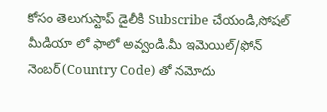కోసం తెలుగుస్టాప్ డైలీకి Subscribe చేయండి,సోషల్ మీడియా లో ఫాలో అవ్వండి.మీ ఇమెయిల్/ఫోన్ నెంబర్(Country Code) తో నమోదు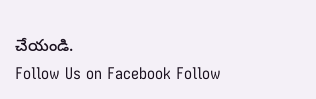చేయండి.
Follow Us on Facebook Follow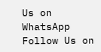Us on WhatsApp  Follow Us on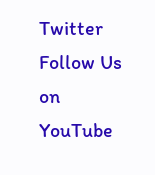Twitter Follow Us on YouTube